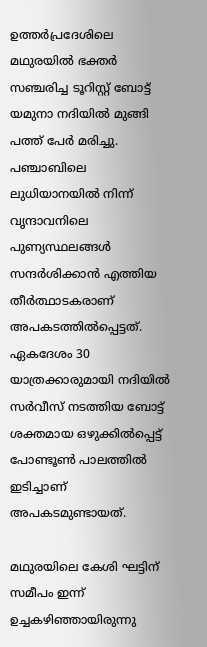ഉത്തർപ്രദേശിലെ മഥുരയിൽ ഭക്തർ സഞ്ചരിച്ച ടൂറിസ്റ്റ് ബോട്ട് യമുനാ നദിയിൽ മുങ്ങി പത്ത് പേർ മരിച്ചു. പഞ്ചാബിലെ ലുധിയാനയിൽ നിന്ന് വൃന്ദാവനിലെ പുണ്യസ്ഥലങ്ങൾ സന്ദർശിക്കാൻ എത്തിയ തീർത്ഥാടകരാണ് അപകടത്തിൽപ്പെട്ടത്. ഏകദേശം 30 യാത്രക്കാരുമായി നദിയിൽ സർവീസ് നടത്തിയ ബോട്ട് ശക്തമായ ഒഴുക്കിൽപ്പെട്ട് പോണ്ടൂൺ പാലത്തിൽ ഇടിച്ചാണ് അപകടമുണ്ടായത്.

മഥുരയിലെ കേശി ഘട്ടിന് സമീപം ഇന്ന് ഉച്ചകഴിഞ്ഞായിരുന്നു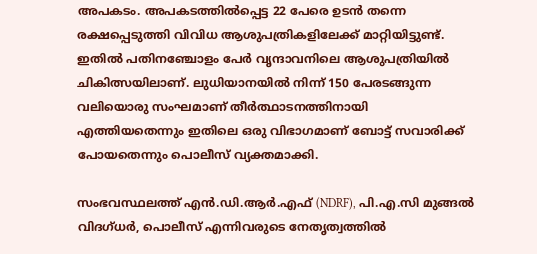അപകടം. അപകടത്തിൽപ്പെട്ട 22 പേരെ ഉടൻ തന്നെ രക്ഷപ്പെടുത്തി വിവിധ ആശുപത്രികളിലേക്ക് മാറ്റിയിട്ടുണ്ട്. ഇതിൽ പതിനഞ്ചോളം പേർ വൃന്ദാവനിലെ ആശുപത്രിയിൽ ചികിത്സയിലാണ്. ലുധിയാനയിൽ നിന്ന് 150 പേരടങ്ങുന്ന വലിയൊരു സംഘമാണ് തീർത്ഥാടനത്തിനായി എത്തിയതെന്നും ഇതിലെ ഒരു വിഭാഗമാണ് ബോട്ട് സവാരിക്ക് പോയതെന്നും പൊലീസ് വ്യക്തമാക്കി.

സംഭവസ്ഥലത്ത് എൻ.ഡി.ആർ.എഫ് (NDRF), പി.എ.സി മുങ്ങൽ വിദഗ്ധർ, പൊലീസ് എന്നിവരുടെ നേതൃത്വത്തിൽ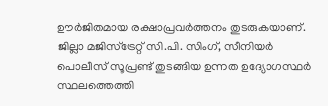ഊർജിതമായ രക്ഷാപ്രവർത്തനം തുടരുകയാണ്. ജില്ലാ മജിസ്‌ട്രേറ്റ് സി.പി. സിംഗ്, സീനിയർ പൊലീസ് സൂപ്രണ്ട് തുടങ്ങിയ ഉന്നത ഉദ്യോഗസ്ഥർ സ്ഥലത്തെത്തി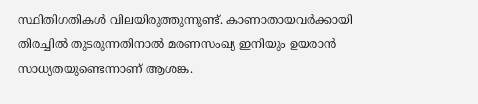സ്ഥിതിഗതികൾ വിലയിരുത്തുന്നുണ്ട്. കാണാതായവർക്കായി തിരച്ചിൽ തുടരുന്നതിനാൽ മരണസംഖ്യ ഇനിയും ഉയരാൻ സാധ്യതയുണ്ടെന്നാണ് ആശങ്ക.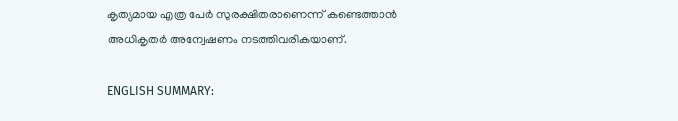കൃത്യമായ എത്ര പേർ സുരക്ഷിതരാണെന്ന് കണ്ടെത്താൻ അധികൃതർ അന്വേഷണം നടത്തിവരികയാണ്.

ENGLISH SUMMARY: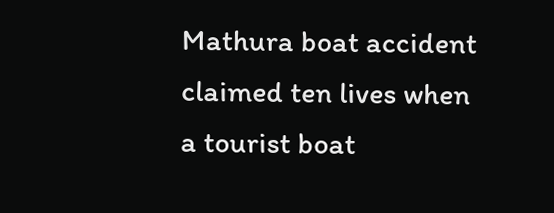Mathura boat accident claimed ten lives when a tourist boat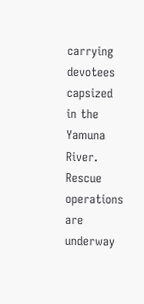carrying devotees capsized in the Yamuna River. Rescue operations are underway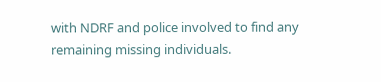with NDRF and police involved to find any remaining missing individuals.